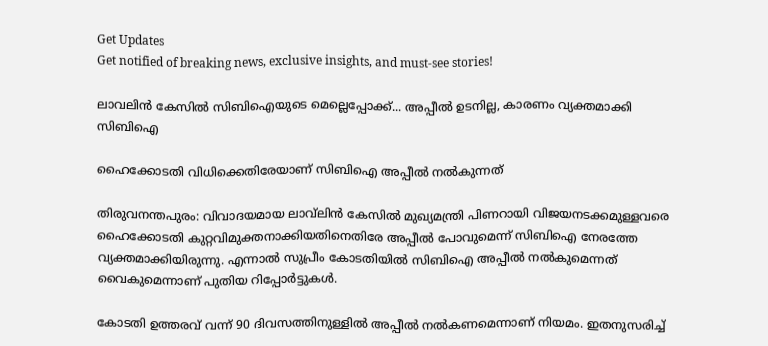Get Updates
Get notified of breaking news, exclusive insights, and must-see stories!

ലാവലിന്‍ കേസില്‍ സിബിഐയുടെ മെല്ലെപ്പോക്ക്... അപ്പീല്‍ ഉടനില്ല, കാരണം വ്യക്തമാക്കി സിബിഐ

ഹൈക്കോടതി വിധിക്കെതിരേയാണ് സിബിഐ അപ്പീല്‍ നല്‍കുന്നത്

തിരുവനന്തപുരം: വിവാദയമായ ലാവ്‌ലിന്‍ കേസില്‍ മുഖ്യമന്ത്രി പിണറായി വിജയനടക്കമുള്ളവരെ ഹൈക്കോടതി കുറ്റവിമുക്തനാക്കിയതിനെതിരേ അപ്പീല്‍ പോവുമെന്ന് സിബിഐ നേരത്തേ വ്യക്തമാക്കിയിരുന്നു. എന്നാല്‍ സുപ്രീം കോടതിയില്‍ സിബിഐ അപ്പീല്‍ നല്‍കുമെന്നത് വൈകുമെന്നാണ് പുതിയ റിപ്പോര്‍ട്ടുകള്‍.

കോടതി ഉത്തരവ് വന്ന് 90 ദിവസത്തിനുള്ളില്‍ അപ്പീല്‍ നല്‍കണമെന്നാണ് നിയമം. ഇതനുസരിച്ച്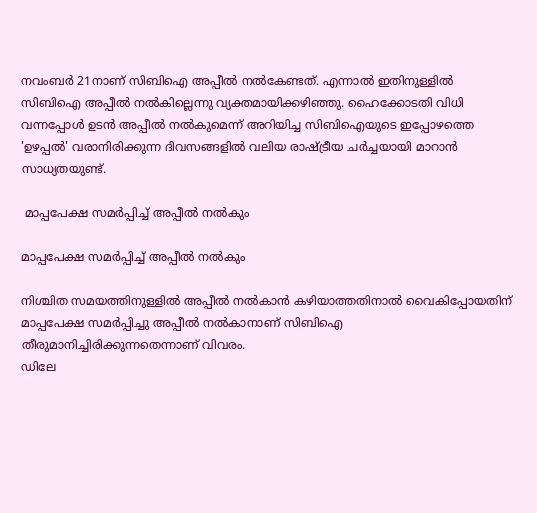നവംബര്‍ 21നാണ് സിബിഐ അപ്പീല്‍ നല്‍കേണ്ടത്. എന്നാല്‍ ഇതിനുള്ളില്‍ സിബിഐ അപ്പീല്‍ നല്‍കില്ലെന്നു വ്യക്തമായിക്കഴിഞ്ഞു. ഹൈക്കോടതി വിധി വന്നപ്പോള്‍ ഉടന്‍ അപ്പീല്‍ നല്‍കുമെന്ന് അറിയിച്ച സിബിഐയുടെ ഇപ്പോഴത്തെ 'ഉഴപ്പല്‍' വരാനിരിക്കുന്ന ദിവസങ്ങളില്‍ വലിയ രാഷ്ട്രീയ ചര്‍ച്ചയായി മാറാന്‍ സാധ്യതയുണ്ട്.

 മാപ്പപേക്ഷ സമര്‍പ്പിച്ച് അപ്പീല്‍ നല്‍കും

മാപ്പപേക്ഷ സമര്‍പ്പിച്ച് അപ്പീല്‍ നല്‍കും

നിശ്ചിത സമയത്തിനുള്ളില്‍ അപ്പീല്‍ നല്‍കാന്‍ കഴിയാത്തതിനാല്‍ വൈകിപ്പോയതിന് മാപ്പപേക്ഷ സമര്‍പ്പിച്ചു അപ്പീല്‍ നല്‍കാനാണ് സിബിഐ തീരുമാനിച്ചിരിക്കുന്നതെന്നാണ് വിവരം.
ഡിലേ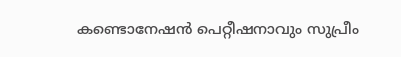കണ്ടൊനേഷന്‍ പെറ്റീഷനാവും സുപ്രീം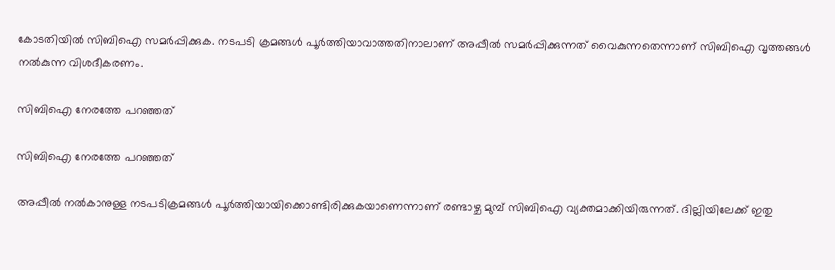കോടതിയില്‍ സിബിഐ സമര്‍പ്പിക്കുക. നടപടി ക്രമങ്ങള്‍ പൂര്‍ത്തിയാവാത്തതിനാലാണ് അപ്പീല്‍ സമര്‍പ്പിക്കുന്നത് വൈകുന്നതെന്നാണ് സിബിഐ വൃത്തങ്ങള്‍ നല്‍കുന്ന വിശദീകരണം.

സിബിഐ നേരത്തേ പറഞ്ഞത്

സിബിഐ നേരത്തേ പറഞ്ഞത്

അപ്പീല്‍ നല്‍കാനുള്ള നടപടിക്രമങ്ങള്‍ പൂര്‍ത്തിയായിക്കൊണ്ടിരിക്കുകയാണെന്നാണ് രണ്ടാഴ്ച മുമ്പ് സിബിഐ വ്യക്തമാക്കിയിരുന്നത്. ദില്ലിയിലേക്ക് ഇതു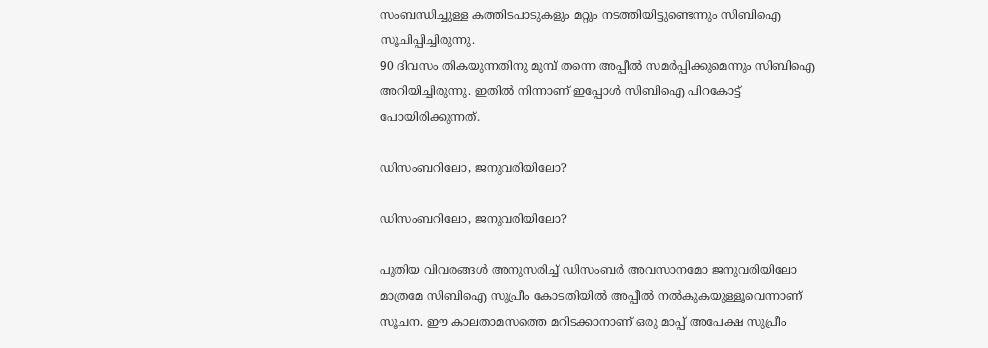സംബന്ധിച്ചുള്ള കത്തിടപാടുകളും മറ്റും നടത്തിയിട്ടുണ്ടെന്നും സിബിഐ സൂചിപ്പിച്ചിരുന്നു.
90 ദിവസം തികയുന്നതിനു മുമ്പ് തന്നെ അപ്പീല്‍ സമര്‍പ്പിക്കുമെന്നും സിബിഐ അറിയിച്ചിരുന്നു. ഇതില്‍ നിന്നാണ് ഇപ്പോള്‍ സിബിഐ പിറകോട്ട് പോയിരിക്കുന്നത്.

ഡിസംബറിലോ, ജനുവരിയിലോ?

ഡിസംബറിലോ, ജനുവരിയിലോ?

പുതിയ വിവരങ്ങള്‍ അനുസരിച്ച് ഡിസംബര്‍ അവസാനമോ ജനുവരിയിലോ മാത്രമേ സിബിഐ സുപ്രീം കോടതിയില്‍ അപ്പീല്‍ നല്‍കുകയുള്ളൂവെന്നാണ് സൂചന. ഈ കാലതാമസത്തെ മറിടക്കാനാണ് ഒരു മാപ്പ് അപേക്ഷ സുപ്രീം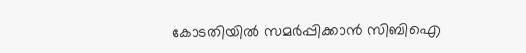കോടതിയില്‍ സമര്‍പ്പിക്കാന്‍ സിബിഐ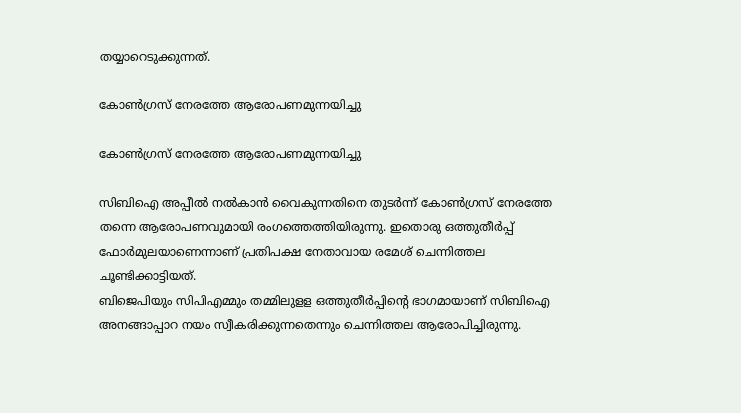തയ്യാറെടുക്കുന്നത്.

കോണ്‍ഗ്രസ്‌ നേരത്തേ ആരോപണമുന്നയിച്ചു

കോണ്‍ഗ്രസ്‌ നേരത്തേ ആരോപണമുന്നയിച്ചു

സിബിഐ അപ്പീല്‍ നല്‍കാന്‍ വൈകുന്നതിനെ തുടര്‍ന്ന് കോണ്‍ഗ്രസ് നേരത്തേ തന്നെ ആരോപണവുമായി രംഗത്തെത്തിയിരുന്നു. ഇതൊരു ഒത്തുതീര്‍പ്പ് ഫോര്‍മുലയാണെന്നാണ് പ്രതിപക്ഷ നേതാവായ രമേശ് ചെന്നിത്തല ചൂണ്ടിക്കാട്ടിയത്.
ബിജെപിയും സിപിഎമ്മും തമ്മിലുളള ഒത്തുതീര്‍പ്പിന്റെ ഭാഗമായാണ് സിബിഐ അനങ്ങാപ്പാറ നയം സ്വീകരിക്കുന്നതെന്നും ചെന്നിത്തല ആരോപിച്ചിരുന്നു.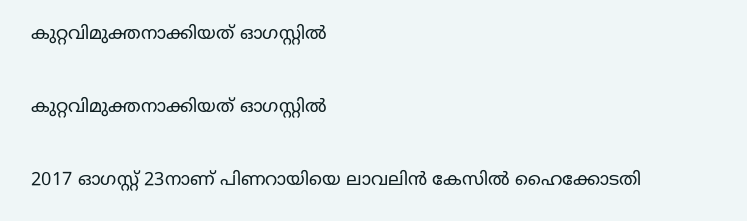കുറ്റവിമുക്തനാക്കിയത് ഓഗസ്റ്റില്‍

കുറ്റവിമുക്തനാക്കിയത് ഓഗസ്റ്റില്‍

2017 ഓഗസ്റ്റ് 23നാണ് പിണറായിയെ ലാവലിന്‍ കേസില്‍ ഹൈക്കോടതി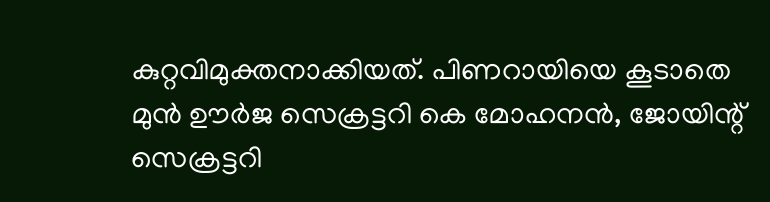കുറ്റവിമുക്തനാക്കിയത്. പിണറായിയെ കൂടാതെ മുന്‍ ഊര്‍ജ സെക്രട്ടറി കെ മോഹനന്‍, ജോയിന്റ് സെക്രട്ടറി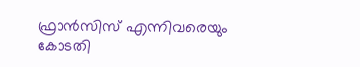ഫ്രാന്‍സിസ് എന്നിവരെയും കോടതി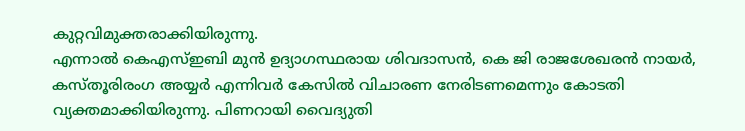കുറ്റവിമുക്തരാക്കിയിരുന്നു.
എന്നാല്‍ കെഎസ്ഇബി മുന്‍ ഉദ്യാഗസ്ഥരായ ശിവദാസന്‍, കെ ജി രാജശേഖരന്‍ നായര്‍, കസ്തൂരിരംഗ അയ്യര്‍ എന്നിവര്‍ കേസില്‍ വിചാരണ നേരിടണമെന്നും കോടതി വ്യക്തമാക്കിയിരുന്നു. പിണറായി വൈദ്യുതി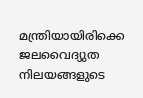മന്ത്രിയായിരിക്കെ ജലവൈദ്യുത നിലയങ്ങളുടെ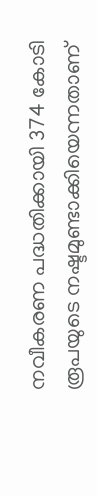നവീകരണ പദ്ധതിക്കായി 374 കോടി രൂപയുടെ നഷ്ടമുണ്ടാക്കിയെന്നതാണ്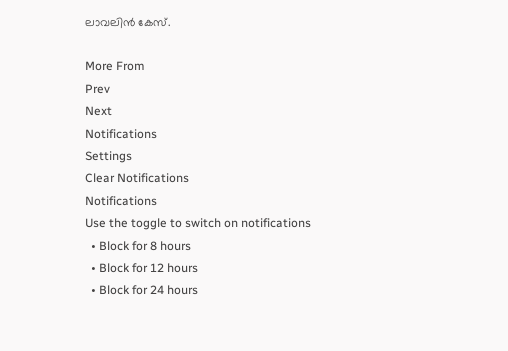ലാവലിന്‍ കേസ്.

More From
Prev
Next
Notifications
Settings
Clear Notifications
Notifications
Use the toggle to switch on notifications
  • Block for 8 hours
  • Block for 12 hours
  • Block for 24 hours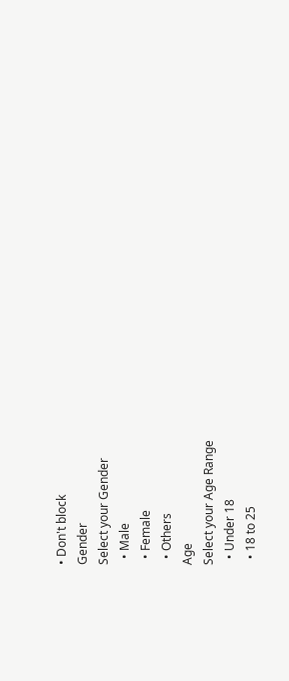• Don't block
Gender
Select your Gender
  • Male
  • Female
  • Others
Age
Select your Age Range
  • Under 18
  • 18 to 25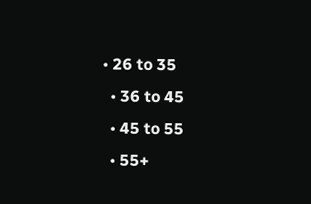• 26 to 35
  • 36 to 45
  • 45 to 55
  • 55+